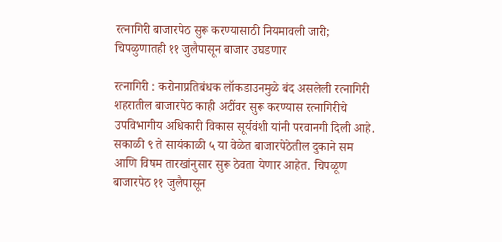रत्नागिरी बाजारपेठ सुरू करण्यासाठी नियमावली जारी; चिपळुणातही ११ जुलैपासून बाजार उघडणार

रत्नागिरी : करोनाप्रतिबंधक लॉकडाउनमुळे बंद असलेली रत्नागिरी शहरातील बाजारपेठ काही अटींवर सुरू करण्यास रत्नागिरीचे उपविभागीय अधिकारी विकास सूर्यवंशी यांनी परवानगी दिली आहे. सकाळी ९ ते सायंकाळी ५ या वेळेत बाजारपेठेतील दुकाने सम आणि विषम तारखांनुसार सुरू ठेवता येणार आहेत. चिपळूण बाजारपेठ ११ जुलैपासून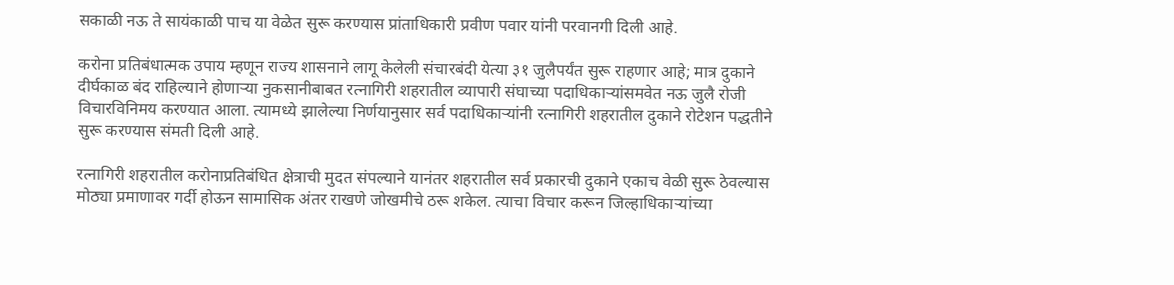सकाळी नऊ ते सायंकाळी पाच या वेळेत सुरू करण्यास प्रांताधिकारी प्रवीण पवार यांनी परवानगी दिली आहे.

करोना प्रतिबंधात्मक उपाय म्हणून राज्य शासनाने लागू केलेली संचारबंदी येत्या ३१ जुलैपर्यंत सुरू राहणार आहे; मात्र दुकाने दीर्घकाळ बंद राहिल्याने होणाऱ्या नुकसानीबाबत रत्नागिरी शहरातील व्यापारी संघाच्या पदाधिकाऱ्यांसमवेत नऊ जुलै रोजी विचारविनिमय करण्यात आला. त्यामध्ये झालेल्या निर्णयानुसार सर्व पदाधिकाऱ्यांनी रत्नागिरी शहरातील दुकाने रोटेशन पद्धतीने सुरू करण्यास संमती दिली आहे.

रत्नागिरी शहरातील करोनाप्रतिबंधित क्षेत्राची मुदत संपल्याने यानंतर शहरातील सर्व प्रकारची दुकाने एकाच वेळी सुरू ठेवल्यास मोठ्या प्रमाणावर गर्दी होऊन सामासिक अंतर राखणे जोखमीचे ठरू शकेल. त्याचा विचार करून जिल्हाधिकाऱ्यांच्या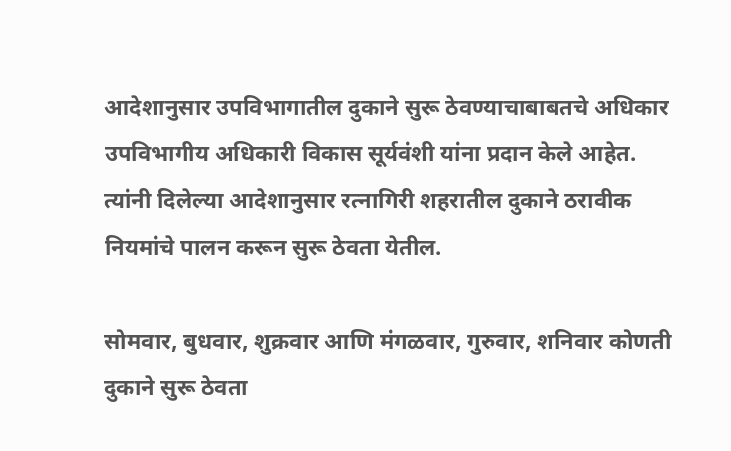आदेशानुसार उपविभागातील दुकाने सुरू ठेवण्याचाबाबतचे अधिकार उपविभागीय अधिकारी विकास सूर्यवंशी यांना प्रदान केले आहेत. त्यांनी दिलेल्या आदेशानुसार रत्नागिरी शहरातील दुकाने ठरावीक नियमांचे पालन करून सुरू ठेवता येतील.

सोमवार, बुधवार, शुक्रवार आणि मंगळवार, गुरुवार, शनिवार कोणती दुकाने सुरू ठेवता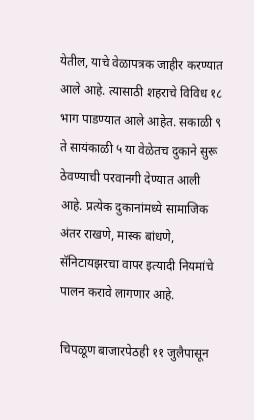येतील, याचे वेळापत्रक जाहीर करण्यात आले आहे. त्यासाठी शहराचे विविध १८ भाग पाडण्यात आले आहेत. सकाळी ९ ते सायंकाळी ५ या वेळेतच दुकाने सुरू ठेवण्याची परवानगी देण्यात आली आहे. प्रत्येक दुकानांमध्ये सामाजिक अंतर राखणे, मास्क बांधणे, सॅनिटायझरचा वापर इत्यादी नियमांचे पालन करावे लागणार आहे.

चिपळूण बाजारपेठही ११ जुलैपासून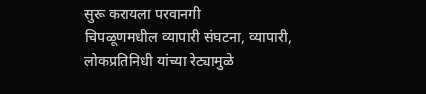सुरू करायला परवानगी
चिपळूणमधील व्यापारी संघटना, व्यापारी, लोकप्रतिनिधी यांच्या रेट्यामुळे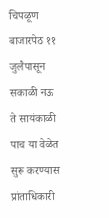चिपळूण बाजारपेठ ११ जुलैपासून सकाळी नऊ ते सायंकाळी पाच या वेळेत सुरू करण्यास प्रांताधिकारी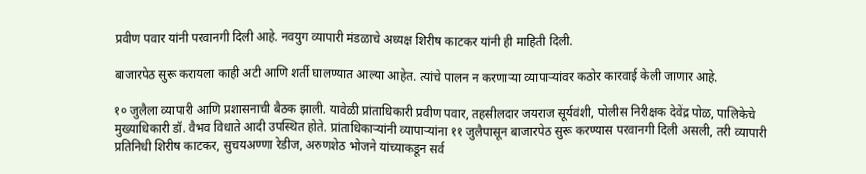प्रवीण पवार यांनी परवानगी दिली आहे. नवयुग व्यापारी मंडळाचे अध्यक्ष शिरीष काटकर यांनी ही माहिती दिली.

बाजारपेठ सुरू करायला काही अटी आणि शर्ती घालण्यात आल्या आहेत. त्यांचे पालन न करणाऱ्या व्यापाऱ्यांवर कठोर कारवाई केली जाणार आहे.

१० जुलैला व्यापारी आणि प्रशासनाची बैठक झाली. यावेळी प्रांताधिकारी प्रवीण पवार, तहसीलदार जयराज सूर्यवंशी, पोलीस निरीक्षक देवेंद्र पोळ, पालिकेचे मुख्याधिकारी डॉ. वैभव विधाते आदी उपस्थित होते. प्रांताधिकाऱ्यांनी व्यापाऱ्यांना ११ जुलैपासून बाजारपेठ सुरू करण्यास परवानगी दिली असली, तरी व्यापारी प्रतिनिधी शिरीष काटकर, सुचयअण्णा रेडीज, अरुणशेठ भोजने यांच्याकडून सर्व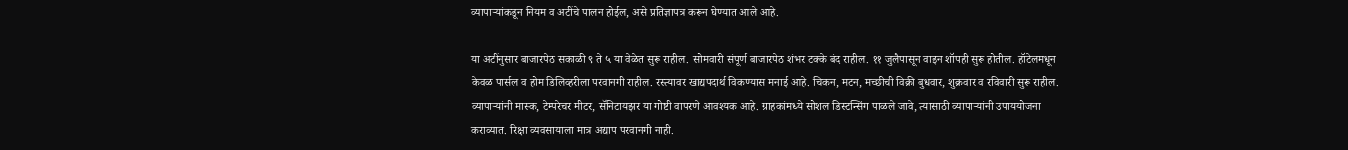व्यापाऱ्यांकडून नियम व अटींचे पालन होईल, असे प्रतिज्ञापत्र करून घेण्यात आले आहे.

या अटींनुसार बाजारपेठ सकाळी ९ ते ५ या वेळेत सुरू राहील. सोमवारी संपूर्ण बाजारपेठ शंभर टक्के बंद राहील. ११ जुलैपासून वाइन शॉपही सुरू होतील. हॉटेलमधून केवळ पार्सल व होम डिलिव्हरीला परवानगी राहील. रस्त्यावर खाद्यपदार्थ विकण्यास मनाई आहे. चिकन, मटन, मच्छीची विक्री बुधवार, शुक्रवार व रविवारी सुरू राहील. व्यापाऱ्यांनी मास्क, टेम्परेचर मीटर, सॅनिटायझर या गोष्टी वापरणे आवश्यक आहे. ग्राहकांमध्ये सोशल डिस्टन्सिंग पाळले जावे, त्यासाठी व्यापाऱ्यांनी उपाययोजना कराव्यात. रिक्षा व्यवसायाला मात्र अद्याप परवानगी नाही.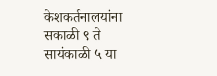केशकर्तनालयांना सकाळी ९ ते सायंकाळी ५ या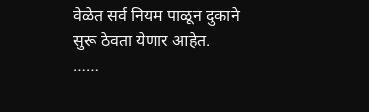वेळेत सर्व नियम पाळून दुकाने सुरू ठेवता येणार आहेत.
……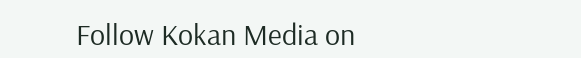Follow Kokan Media on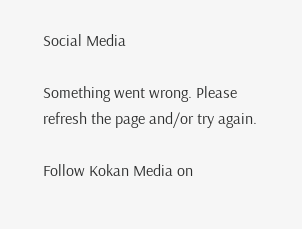Social Media

Something went wrong. Please refresh the page and/or try again.

Follow Kokan Media on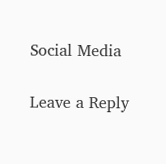Social Media

Leave a Reply